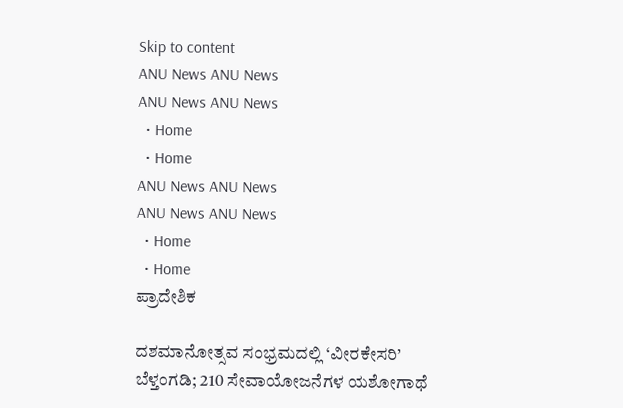Skip to content
ANU News ANU News
ANU News ANU News
  • Home
  • Home
ANU News ANU News
ANU News ANU News
  • Home
  • Home
ಪ್ರಾದೇಶಿಕ

ದಶಮಾನೋತ್ಸವ ಸಂಭ್ರಮದಲ್ಲಿ ‘ವೀರಕೇಸರಿ’ ಬೆಳ್ತಂಗಡಿ; 210 ಸೇವಾಯೋಜನೆಗಳ ಯಶೋಗಾಥೆ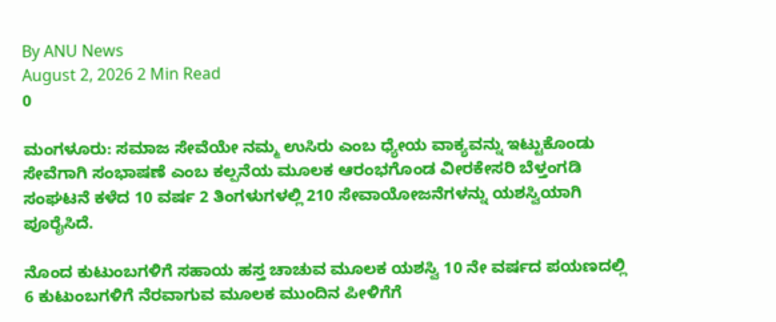By ANU News
August 2, 2026 2 Min Read
0

ಮಂಗಳೂರು: ಸಮಾಜ ಸೇವೆಯೇ ನಮ್ಮ ಉಸಿರು ಎಂಬ ಧ್ಯೇಯ ವಾಕ್ಯವನ್ನು ಇಟ್ಟುಕೊಂಡು ಸೇವೆಗಾಗಿ‌ ಸಂಭಾಷಣೆ ಎಂಬ ಕಲ್ಪನೆಯ ಮೂಲಕ ಆರಂಭಗೊಂಡ ವೀರಕೇಸರಿ ಬೆಳ್ತಂಗಡಿ ಸಂಘಟನೆ ಕಳೆದ 10 ವರ್ಷ 2 ತಿಂಗಳುಗಳಲ್ಲಿ 210 ಸೇವಾಯೋಜನೆಗಳನ್ನು ಯಶಸ್ವಿಯಾಗಿ ಪೂರೈಸಿದೆ.

ನೊಂದ ಕುಟುಂಬಗಳಿಗೆ ಸಹಾಯ ಹಸ್ತ ಚಾಚುವ ಮೂಲಕ ಯಶಸ್ವಿ 10 ನೇ ವರ್ಷದ ಪಯಣದಲ್ಲಿ 6 ಕುಟುಂಬಗಳಿಗೆ ನೆರವಾಗುವ ಮೂಲಕ ಮುಂದಿನ ಪೀಳಿಗೆಗೆ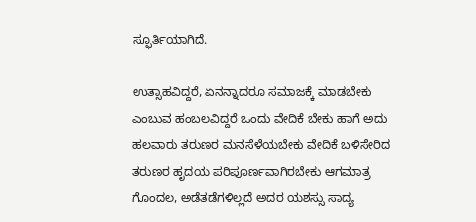ಸ್ಫೂರ್ತಿಯಾಗಿದೆ.

ಉತ್ಸಾಹವಿದ್ದರೆ, ಏನನ್ನಾದರೂ ಸಮಾಜಕ್ಕೆ ಮಾಡಬೇಕು ಎಂಬುವ ಹಂಬಲವಿದ್ದರೆ ಒಂದು ವೇದಿಕೆ ಬೇಕು ಹಾಗೆ ಅದು ಹಲವಾರು ತರುಣರ ಮನಸೆಳೆಯಬೇಕು ವೇದಿಕೆ ಬಳಿಸೇರಿದ ತರುಣರ ಹೃದಯ ಪರಿಪೂರ್ಣವಾಗಿರಬೇಕು ಆಗಮಾತ್ರ ಗೊಂದಲ, ಅಡೆತಡೆಗಳಿಲ್ಲದೆ ಅದರ ಯಶಸ್ಸು ಸಾದ್ಯ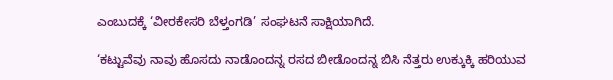ಎಂಬುದಕ್ಕೆ ‘ವೀರಕೇಸರಿ ಬೆಳ್ತಂಗಡಿ’ ಸಂಘಟನೆ ಸಾಕ್ಷಿಯಾಗಿದೆ.

‘ಕಟ್ಟುವೆವು ನಾವು ಹೊಸದು ನಾಡೊಂದನ್ನ ರಸದ ಬೀಡೊಂದನ್ನ ಬಿಸಿ ನೆತ್ತರು ಉಕ್ಕುಕ್ಕಿ ಹರಿಯುವ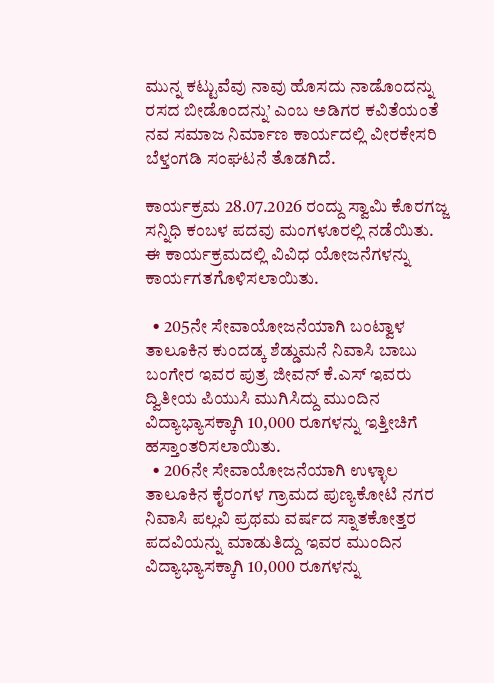ಮುನ್ನ ಕಟ್ಟುವೆವು ನಾವು ಹೊಸದು ನಾಡೊಂದನ್ನು ರಸದ ಬೀಡೊಂದನ್ನು’ ಎಂಬ ಅಡಿಗರ ಕವಿತೆಯಂತೆ ನವ ಸಮಾಜ ನಿರ್ಮಾಣ ಕಾರ್ಯದಲ್ಲಿ ವೀರಕೇಸರಿ ಬೆಳ್ತಂಗಡಿ ಸಂಘಟನೆ ತೊಡಗಿದೆ.

ಕಾರ್ಯಕ್ರಮ 28.07.2026 ರಂದ್ದು ಸ್ವಾಮಿ ಕೊರಗಜ್ಜ ಸನ್ನಿಧಿ ಕಂಬಳ ಪದವು ಮಂಗಳೂರಲ್ಲಿ ನಡೆಯಿತು. ಈ ಕಾರ್ಯಕ್ರಮದಲ್ಲಿ ವಿವಿಧ ಯೋಜನೆಗಳನ್ನು ಕಾರ್ಯಗತಗೊಳಿಸಲಾಯಿತು.

  • 205ನೇ ಸೇವಾಯೋಜನೆ‌ಯಾಗಿ ಬಂಟ್ವಾಳ ತಾಲೂಕಿನ ಕುಂದಡ್ಕ ಶೆಡ್ಡುಮನೆ ನಿವಾಸಿ ಬಾಬು ಬಂಗೇರ ಇವರ ಪುತ್ರ ಜೀವನ್ ಕೆ.ಎಸ್ ಇವರು ದ್ವಿತೀಯ ಪಿಯುಸಿ ಮುಗಿಸಿದ್ದು ಮುಂದಿನ ವಿದ್ಯಾಭ್ಯಾಸಕ್ಕಾಗಿ 10,000 ರೂಗಳನ್ನು ಇತ್ತೀಚಿಗೆ ಹಸ್ತಾಂತರಿಸಲಾಯಿತು.
  • 206ನೇ ಸೇವಾಯೋಜನೆ‌ಯಾಗಿ ಉಳ್ಳಾಲ ತಾಲೂಕಿನ ಕೈರಂಗಳ ಗ್ರಾಮದ ಪುಣ್ಯಕೋಟಿ ನಗರ ನಿವಾಸಿ ಪಲ್ಲವಿ ಪ್ರಥಮ ವರ್ಷದ ಸ್ನಾತಕೋತ್ತರ ಪದವಿಯನ್ನು ಮಾಡುತಿದ್ದು ಇವರ ಮುಂದಿನ ವಿದ್ಯಾಭ್ಯಾಸಕ್ಕಾಗಿ 10,000 ರೂಗಳನ್ನು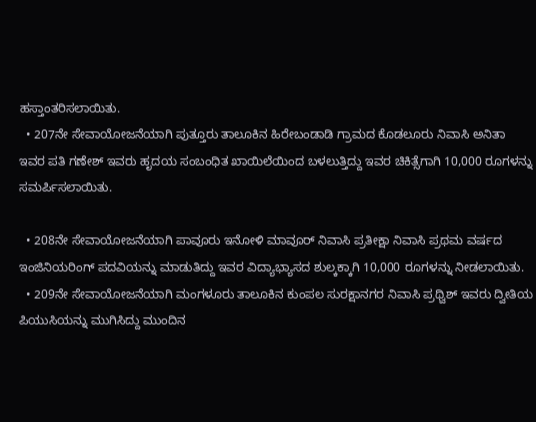ಹಸ್ತಾಂತರಿಸಲಾಯಿತು.
  • 207ನೇ ಸೇವಾಯೋಜನೆ‌ಯಾಗಿ ಪುತ್ತೂರು ತಾಲೂಕಿನ ಹಿರೇಬಂಡಾಡಿ ಗ್ರಾಮದ ಕೊಡಲೂರು ನಿವಾಸಿ ಅನಿತಾ ಇವರ ಪತಿ ಗಣೇಶ್ ಇವರು ಹೃದಯ ಸಂಬಂಧಿತ ಖಾಯಿಲೆಯಿಂದ ಬಳಲುತ್ತಿದ್ದು ಇವರ ಚಿಕಿತ್ಸೆಗಾಗಿ 10,000 ರೂಗಳನ್ನು ಸಮರ್ಪಿಸಲಾಯಿತು.

  • 208ನೇ ಸೇವಾಯೋಜನೆ‌ಯಾಗಿ ಪಾವೂರು ಇನೋಳಿ ಮಾವೂರ್ ನಿವಾಸಿ ಪ್ರತೀಕ್ಷಾ ನಿವಾಸಿ ಪ್ರಥಮ‌ ವರ್ಷದ ಇಂಜಿನಿಯರಿಂಗ್ ಪದವಿಯನ್ನು ಮಾಡುತಿದ್ದು ಇವರ ವಿದ್ಯಾಭ್ಯಾಸದ ಶುಲ್ಕಕ್ಕಾಗಿ 10,000 ರೂಗಳನ್ನು ನೀಡಲಾಯಿತು.
  • 209ನೇ ಸೇವಾಯೋಜನೆ‌‌ಯಾಗಿ ಮಂಗಳೂರು ತಾಲೂಕಿನ ಕುಂಪಲ ಸುರಕ್ಷಾನಗರ ನಿವಾಸಿ ಪ್ರಥ್ವಿಶ್ ಇವರು ದ್ವೀತಿಯ ಪಿಯುಸಿಯನ್ನು ಮುಗಿಸಿದ್ದು ಮುಂದಿನ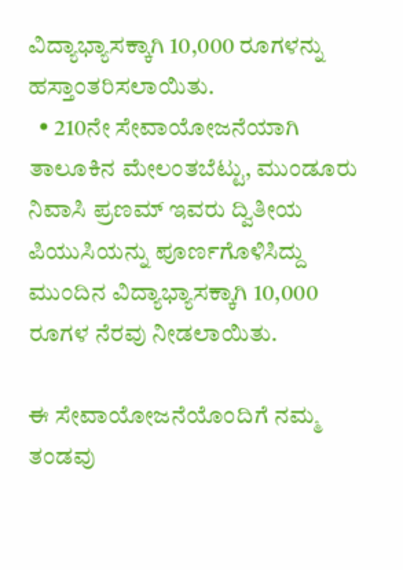ವಿದ್ಯಾಭ್ಯಾಸಕ್ಕಾಗಿ 10,000 ರೂಗಳನ್ನು ಹಸ್ತಾಂತರಿಸಲಾಯಿತು.
  • 210ನೇ ಸೇವಾಯೋಜನೆ‌ಯಾಗಿ ತಾಲೂಕಿನ ಮೇಲಂತಬೆಟ್ಟು, ಮುಂಡೂರು ನಿವಾಸಿ ಪ್ರಣಮ್ ಇವರು ದ್ವಿತೀಯ ಪಿಯುಸಿಯನ್ನು ಪೂರ್ಣಗೊಳಿಸಿದ್ದು ಮುಂದಿನ ವಿದ್ಯಾಭ್ಯಾಸಕ್ಕಾಗಿ 10,000 ರೂಗಳ ನೆರವು ನೀಡಲಾಯಿತು.

ಈ ಸೇವಾಯೋಜನೆಯೊಂದಿಗೆ ನಮ್ಮ ತಂಡವು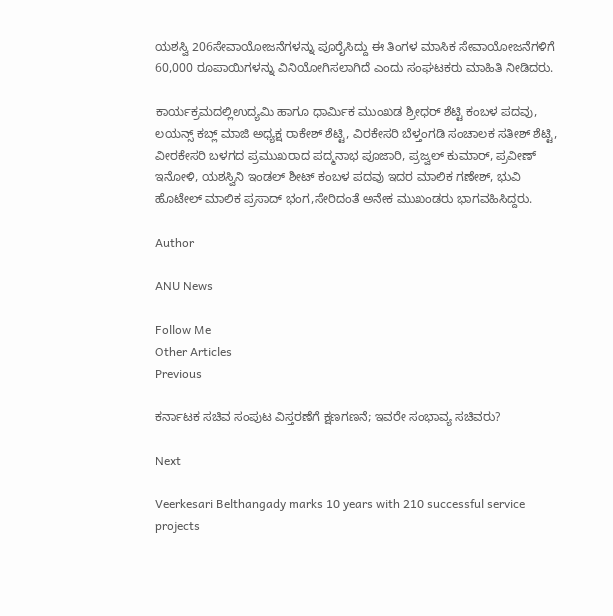ಯಶಸ್ವಿ 206ಸೇವಾಯೋಜನೆ‌ಗಳನ್ನು ಪೂರೈಸಿದ್ದು ಈ ತಿಂಗಳ ಮಾಸಿಕ ಸೇವಾಯೋಜನೆಗಳಿಗೆ 60,000 ರೂಪಾಯಿಗಳನ್ನು ವಿನಿಯೋಗಿಸಲಾಗಿದೆ ಎಂದು ಸಂಘಟಕರು ಮಾಹಿತಿ ನೀಡಿದರು.

ಕಾರ್ಯಕ್ರಮದಲ್ಲಿಉದ್ಯಮಿ ಹಾಗೂ ಧಾರ್ಮಿಕ ಮುಂಖಡ ಶ್ರೀಧರ್ ಶೆಟ್ಟಿ ಕಂಬಳ ಪದವು, ಲಯನ್ಸ್ ಕಬ್ಲ್ ಮಾಜಿ ಅಧ್ಯಕ್ಷ ರಾಕೇಶ್ ಶೆಟ್ಟಿ, ವಿರಕೇಸರಿ ಬೆಳ್ತಂಗಡಿ ಸಂಚಾಲಕ ಸತೀಶ್ ಶೆಟ್ಟಿ, ವೀರಕೇಸರಿ ಬಳಗದ ಪ್ರಮುಖರಾದ ಪದ್ಮನಾಭ ಪೂಜಾರಿ, ಪ್ರಜ್ವಲ್ ಕುಮಾರ್, ಪ್ರವೀಣ್ ಇನೋಳಿ, ಯಶಸ್ವಿನಿ ಇಂಡಲ್ ಶೀಟ್ ಕಂಬಳ ಪದವು ಇದರ ಮಾಲಿಕ ಗಣೇಶ್, ಭುವಿ ಹೊಟೇಲ್ ಮಾಲಿಕ ಪ್ರಸಾದ್ ಭಂಗ,ಸೇರಿದಂತೆ ಅನೇಕ ಮುಖಂಡರು ಭಾಗವಹಿಸಿದ್ದರು.

Author

ANU News

Follow Me
Other Articles
Previous

ಕರ್ನಾಟಕ ಸಚಿವ ಸಂಪುಟ ವಿಸ್ತರಣೆಗೆ ಕ್ಷಣಗಣನೆ; ಇವರೇ ಸಂಭಾವ್ಯ ಸಚಿವರು?

Next

Veerkesari Belthangady marks 10 years with 210 successful service projects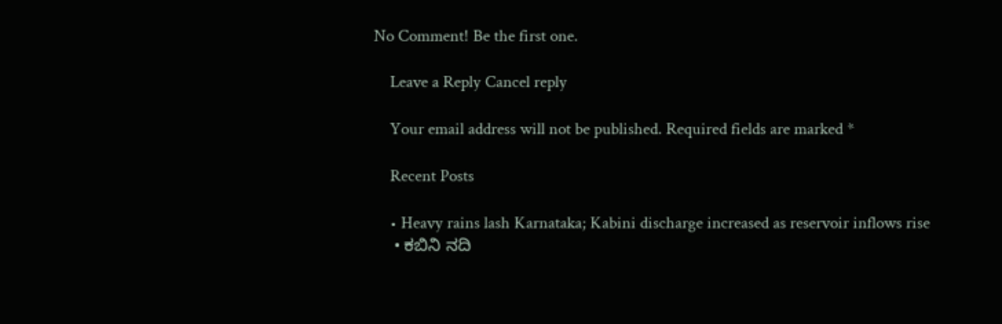No Comment! Be the first one.

    Leave a Reply Cancel reply

    Your email address will not be published. Required fields are marked *

    Recent Posts

    • Heavy rains lash Karnataka; Kabini discharge increased as reservoir inflows rise
    • ಕಬಿನಿ ನದಿ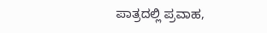ಪಾತ್ರದಲ್ಲಿ ಪ್ರವಾಹ,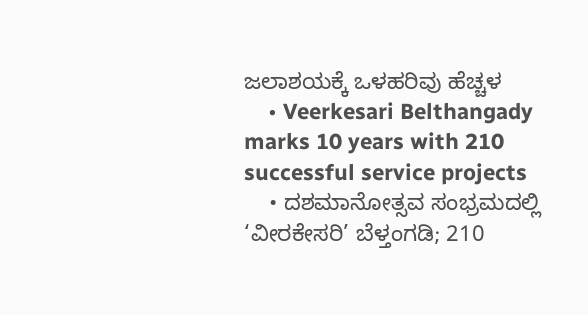ಜಲಾಶಯಕ್ಕೆ ಒಳಹರಿವು ಹೆಚ್ಚಳ
    • Veerkesari Belthangady marks 10 years with 210 successful service projects
    • ದಶಮಾನೋತ್ಸವ ಸಂಭ್ರಮದಲ್ಲಿ ‘ವೀರಕೇಸರಿ’ ಬೆಳ್ತಂಗಡಿ; 210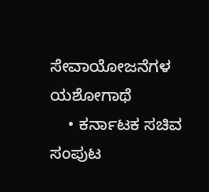ಸೇವಾಯೋಜನೆಗಳ ಯಶೋಗಾಥೆ
    • ಕರ್ನಾಟಕ ಸಚಿವ ಸಂಪುಟ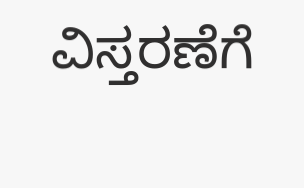ವಿಸ್ತರಣೆಗೆ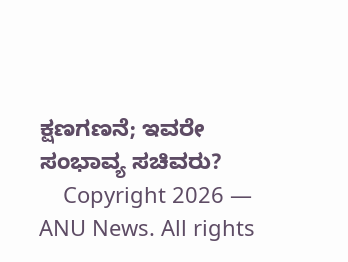ಕ್ಷಣಗಣನೆ; ಇವರೇ ಸಂಭಾವ್ಯ ಸಚಿವರು?
    Copyright 2026 — ANU News. All rights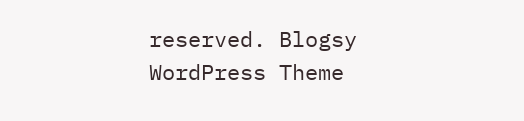reserved. Blogsy WordPress Theme